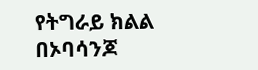የትግራይ ክልል በኦባሳንጆ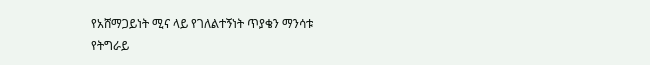የአሸማጋይነት ሚና ላይ የገለልተኝነት ጥያቄን ማንሳቱ
የትግራይ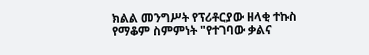ክልል መንግሥት የፕሪቶርያው ዘላቂ ተኩስ የማቆም ስምምነት "የተገባው ቃልና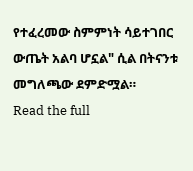የተፈረመው ስምምነት ሳይተገበር ውጤት አልባ ሆኗል" ሲል በትናንቱ መግለጫው ደምድሟል።
Read the full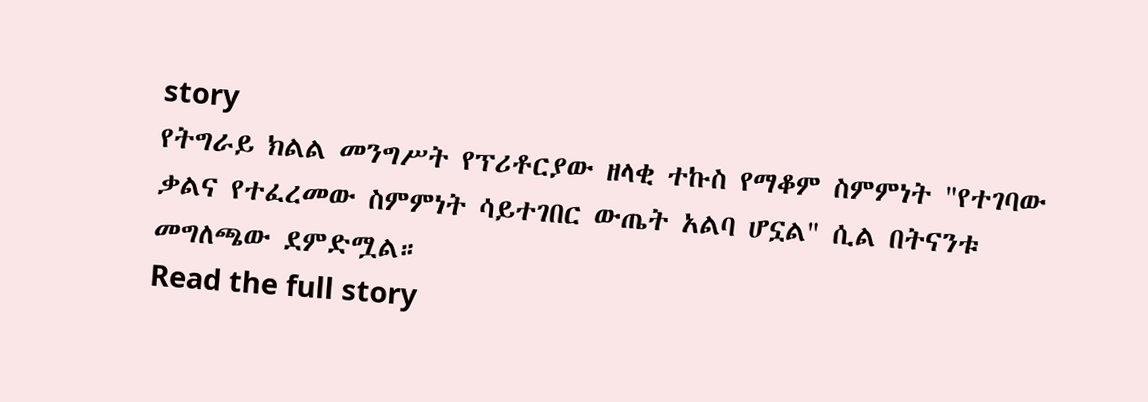story
የትግራይ ክልል መንግሥት የፕሪቶርያው ዘላቂ ተኩስ የማቆም ስምምነት "የተገባው ቃልና የተፈረመው ስምምነት ሳይተገበር ውጤት አልባ ሆኗል" ሲል በትናንቱ መግለጫው ደምድሟል።
Read the full story